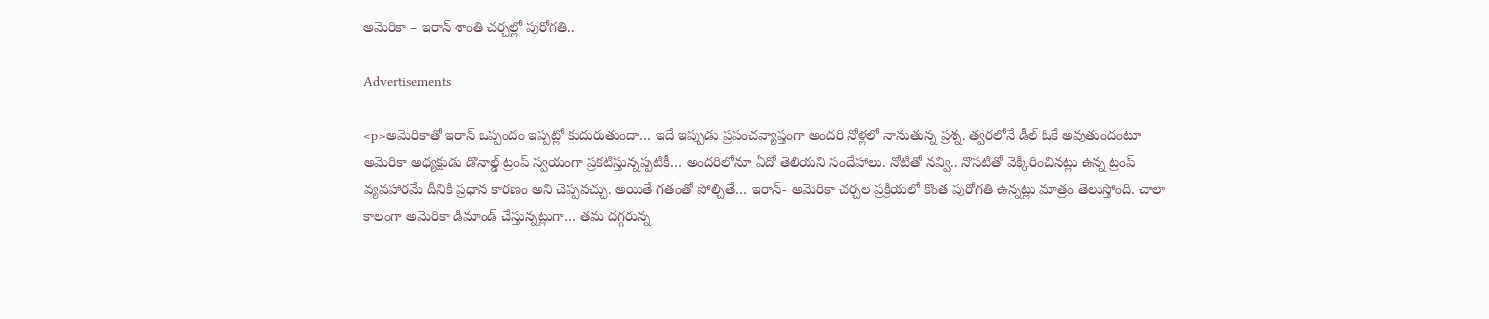అమెరికా – ఇరాన్ శాంతి చర్చల్లో పురోగతి..

Advertisements

<p>అమెరికాతో ఇరాన్ ఒప్పందం ఇప్పట్లో కుదురుతుందా… ఇదే ఇప్పుడు ప్రపంచవ్యాప్తంగా అందరి నోళ్లలో నానుతున్న ప్రశ్న. త్వరలోనే డీల్‌ ఓకే అవుతుందంటూ అమెరికా అధ్యక్షుడు డొనాల్డ్‌ ట్రంప్‌ స్వయంగా ప్రకటిస్తున్నప్పటికీ… అందరిలోనూ ఏదో తెలియని సందేహాలు. నోటితో నవ్వి.. నొసటితో వెక్కిరించినట్లు ఉన్న ట్రంప్‌ వ్యవహారమే దీనికి ప్రధాన కారణం అని చెప్పవచ్చు. అయితే గతంతో పోల్చితే… ఇరాన్‌- అమెరికా చర్చల ప్రక్రియలో కొంత పురోగతి ఉన్నట్లు మాత్రం తెలుస్తోంది. చాలా కాలంగా అమెరికా డిమాండ్‌ చేస్తున్నట్లుగా… తమ దగ్గరున్న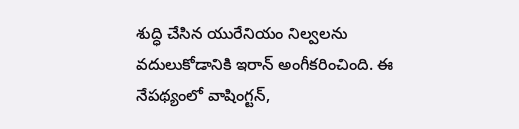శుద్ధి చేసిన యురేనియం నిల్వలను వదులుకోడానికి ఇరాన్ అంగీకరించింది. ఈ నేపథ్యంలో వాషింగ్టన్‌,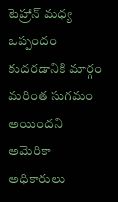టెహ్రాన్‌ మధ్య ఒప్పందం కుదరడానికి మార్గం మరింత సుగమం అయిందని అమెరికా అధికారులు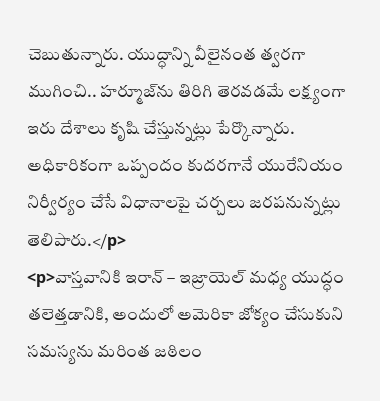చెబుతున్నారు. యుద్ధాన్ని వీలైనంత త్వరగా ముగించి.. హర్మూజ్‌ను తిరిగి తెరవడమే లక్ష్యంగా ఇరు దేశాలు కృషి చేస్తున్నట్లు పేర్కొన్నారు. అధికారికంగా ఒప్పందం కుదరగానే యురేనియం నిర్వీర్యం చేసే విధానాలపై చర్చలు జరపనున్నట్లు తెలిపారు.</p>
<p>వాస్తవానికి ఇరాన్‌ – ఇజ్రాయెల్‌ మధ్య యుద్ధం తలెత్తడానికి, అందులో అమెరికా జోక్యం చేసుకుని సమస్యను మరింత జఠిలం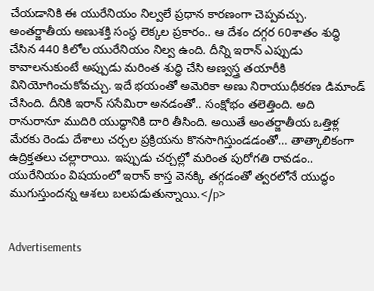చేయడానికి ఈ యురేనియం నిల్వలే ప్రధాన కారణంగా చెప్పవచ్చు. అంతర్జాతీయ అణుశక్తి సంస్థ లెక్కల ప్రకారం.. ఆ దేశం దగ్గర 60శాతం శుద్ధి చేసిన 440 కిలోల యురేనియం నిల్వ ఉంది. దీన్ని ఇరాన్‌ ఎప్పుడు కావాలనుకుంటే అప్పుడు మరింత శుద్ధి చేసి అణ్వస్త్ర తయారీకి వినియోగించుకోవచ్చు. ఇదే భయంతో అమెరికా అణు నిరాయుధీకరణ డిమాండ్‌ చేసింది. దీనికి ఇరాన్‌ ససేమిరా అనడంతో.. సంక్షోభం తలెత్తింది. అది రానురానూ ముదిరి యుద్ధానికి దారి తీసింది. అయితే అంతర్జాతీయ ఒత్తిళ్ల మేరకు రెండు దేశాలు చర్చల ప్రక్రియను కొనసాగిస్తుండడంతో… తాత్కాలికంగా ఉద్రిక్తతలు చల్లారాయి. ఇప్పుడు చర్చల్లో మరింత పురోగతి రావడం.. యురేనియం విషయంలో ఇరాన్‌ కాస్త వెనక్కి తగ్గడంతో త్వరలోనే యుద్ధం ముగుస్తుందన్న ఆశలు బలపడుతున్నాయి.</p>


Advertisements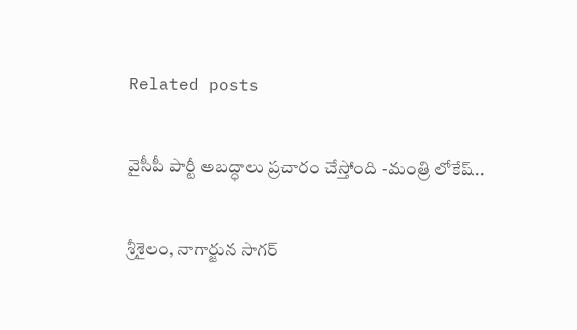Related posts

వైసీపీ పార్టీ అబద్ధాలు ప్రచారం చేస్తోంది -మంత్రి లోకేష్‌..

శ్రీశైలం, నాగార్జున సాగర్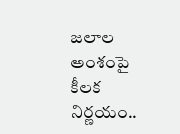జలాల అంశంపై కీలక నిర్ణయం..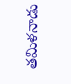తమిళనాడు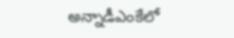అన్నాడీఎంకేలో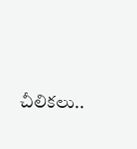చీలికలు..